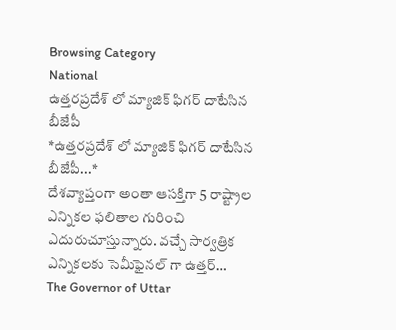Browsing Category
National
ఉత్తరప్రదేశ్ లో మ్యాజిక్ ఫిగర్ దాటేసిన బీజేపీ
*ఉత్తరప్రదేశ్ లో మ్యాజిక్ ఫిగర్ దాటేసిన బీజేపీ...*
దేశవ్యాప్తంగా అంతా ఆసక్తిగా 5 రాష్ట్రాల ఎన్నికల ఫలితాల గురించి ఎదురుచూస్తున్నారు. వచ్చే సార్వత్రిక ఎన్నికలకు సెమీఫైనల్ గా ఉత్తర్…
The Governor of Uttar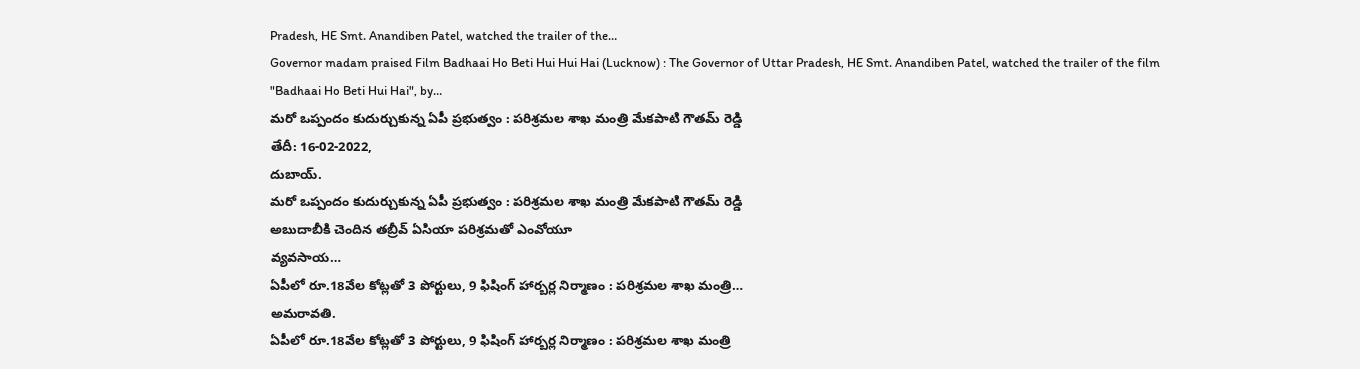Pradesh, HE Smt. Anandiben Patel, watched the trailer of the…
Governor madam praised Film Badhaai Ho Beti Hui Hui Hai (Lucknow) : The Governor of Uttar Pradesh, HE Smt. Anandiben Patel, watched the trailer of the film "Badhaai Ho Beti Hui Hai", by…
మరో ఒప్పందం కుదుర్చుకున్న ఏపీ ప్రభుత్వం : పరిశ్రమల శాఖ మంత్రి మేకపాటి గౌతమ్ రెడ్డి
తేదీ: 16-02-2022,
దుబాయ్.
మరో ఒప్పందం కుదుర్చుకున్న ఏపీ ప్రభుత్వం : పరిశ్రమల శాఖ మంత్రి మేకపాటి గౌతమ్ రెడ్డి
అబుదాబీకి చెందిన తబ్రీవ్ ఏసియా పరిశ్రమతో ఎంవోయూ
వ్యవసాయ…
ఏపీలో రూ.18వేల కోట్లతో 3 పోర్టులు, 9 ఫిషింగ్ హార్బర్ల నిర్మాణం : పరిశ్రమల శాఖ మంత్రి…
అమరావతి.
ఏపీలో రూ.18వేల కోట్లతో 3 పోర్టులు, 9 ఫిషింగ్ హార్బర్ల నిర్మాణం : పరిశ్రమల శాఖ మంత్రి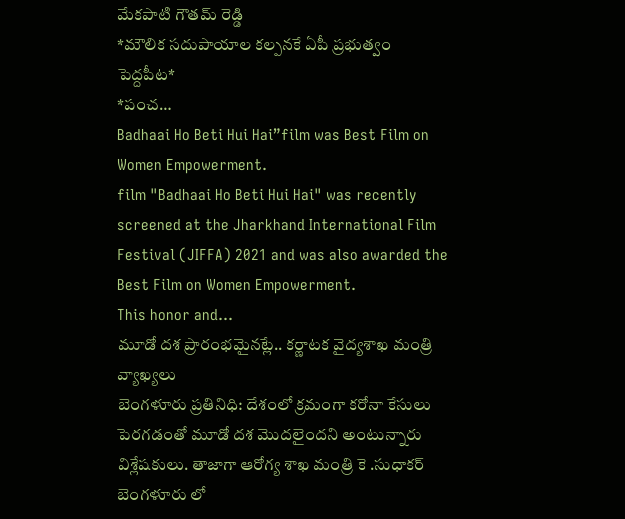మేకపాటి గౌతమ్ రెడ్డి
*మౌలిక సదుపాయాల కల్పనకే ఏపీ ప్రభుత్వం పెద్దపీట*
*పంచ…
Badhaai Ho Beti Hui Hai”film was Best Film on Women Empowerment.
film "Badhaai Ho Beti Hui Hai" was recently screened at the Jharkhand International Film Festival (JIFFA) 2021 and was also awarded the Best Film on Women Empowerment.
This honor and…
మూడో దశ ప్రారంభమైనట్లే.. కర్ణాటక వైద్యశాఖ మంత్రి వ్యాఖ్యలు
బెంగళూరు ప్రతినిధి: దేశంలో క్రమంగా కరోనా కేసులు పెరగడంతో మూడో దశ మొదలైందని అంటున్నారు విశ్లేషకులు. తాజాగా ఆరోగ్య శాఖ మంత్రి కె .సుధాకర్ బెంగళూరు లో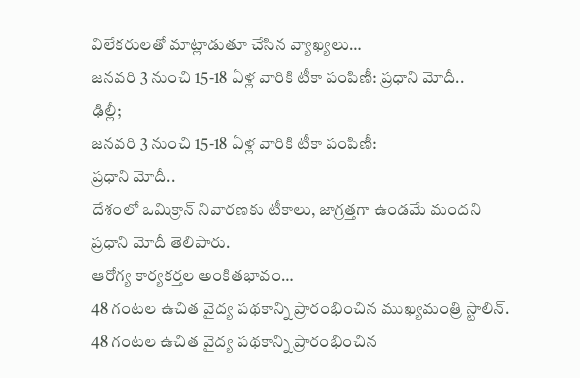విలేకరులతో మాట్లాడుతూ చేసిన వ్యాఖ్యలు…
జనవరి 3 నుంచి 15-18 ఏళ్ల వారికి టీకా పంపిణీ: ప్రధాని మోదీ..
ఢిల్లీ;
జనవరి 3 నుంచి 15-18 ఏళ్ల వారికి టీకా పంపిణీ:
ప్రధాని మోదీ..
దేశంలో ఒమిక్రాన్ నివారణకు టీకాలు, జాగ్రత్తగా ఉండమే మందని ప్రధాని మోదీ తెలిపారు.
ఆరోగ్య కార్యకర్తల అంకితభావం…
48 గంటల ఉచిత వైద్య పథకాన్ని ప్రారంభించిన ముఖ్యమంత్రి స్టాలిన్.
48 గంటల ఉచిత వైద్య పథకాన్ని ప్రారంభించిన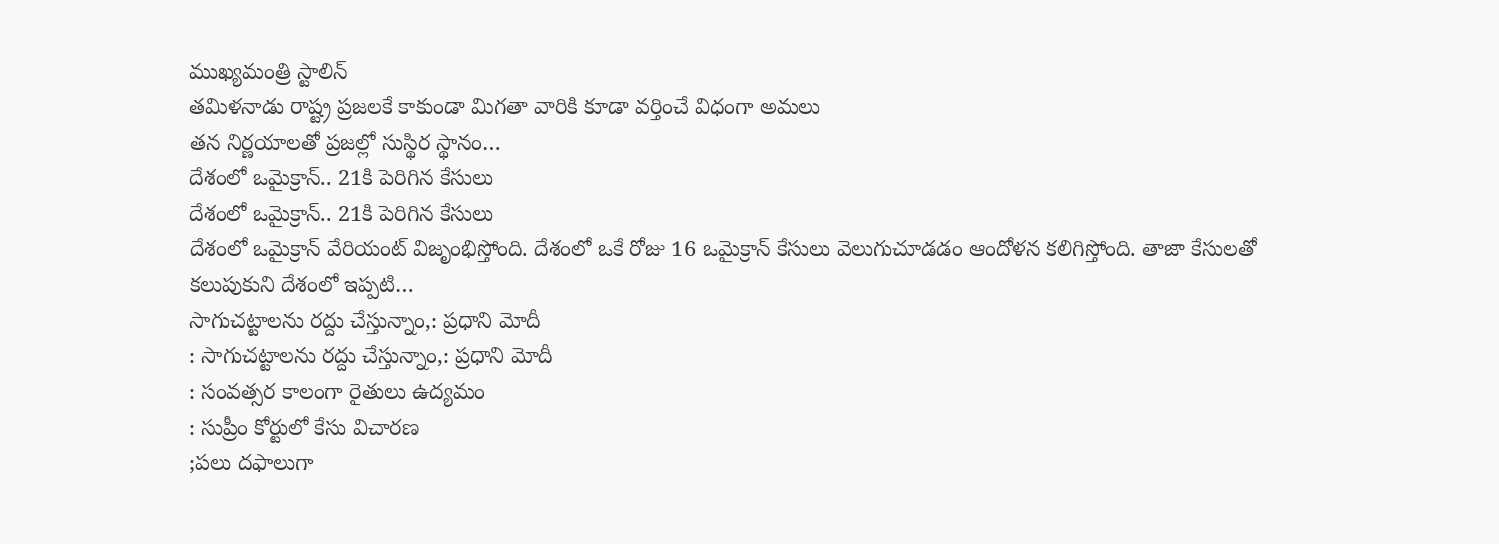ముఖ్యమంత్రి స్టాలిన్
తమిళనాడు రాష్ట్ర ప్రజలకే కాకుండా మిగతా వారికి కూడా వర్తించే విధంగా అమలు
తన నిర్ణయాలతో ప్రజల్లో సుస్థిర స్థానం…
దేశంలో ఒమైక్రాన్.. 21కి పెరిగిన కేసులు
దేశంలో ఒమైక్రాన్.. 21కి పెరిగిన కేసులు
దేశంలో ఒమైక్రాన్ వేరియంట్ విజృంభిస్తోంది. దేశంలో ఒకే రోజు 16 ఒమైక్రాన్ కేసులు వెలుగుచూడడం ఆందోళన కలిగిస్తోంది. తాజా కేసులతో కలుపుకుని దేశంలో ఇప్పటి…
సాగుచట్టాలను రద్దు చేస్తున్నాం,: ప్రధాని మోదీ
: సాగుచట్టాలను రద్దు చేస్తున్నాం,: ప్రధాని మోదీ
: సంవత్సర కాలంగా రైతులు ఉద్యమం
: సుప్రీం కోర్టులో కేసు విచారణ
;పలు దఫాలుగా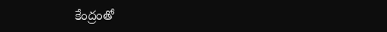కేంద్రంతో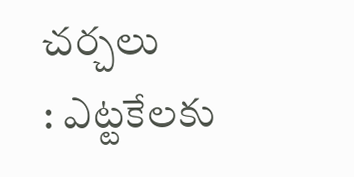చర్చలు
: ఎట్టకేలకు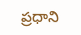ప్రధాని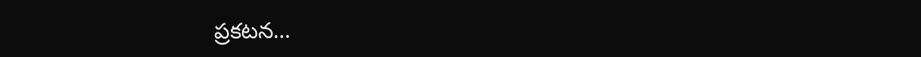ప్రకటన…